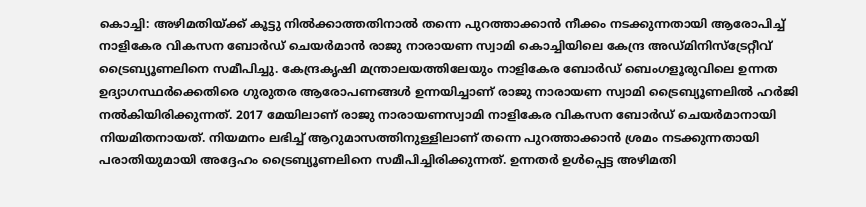കൊച്ചി: അഴിമതിയ്ക്ക് കൂട്ടു നിൽക്കാത്തതിനാൽ തന്നെ പുറത്താക്കാൻ നീക്കം നടക്കുന്നതായി ആരോപിച്ച് നാളികേര വികസന ബോർഡ് ചെയർമാൻ രാജു നാരായണ സ്വാമി കൊച്ചിയിലെ കേന്ദ്ര അഡ്മിനിസ്ട്രേറ്റീവ് ട്രൈബ്യൂണലിനെ സമീപിച്ചു. കേന്ദ്രകൃഷി മന്ത്രാലയത്തിലേയും നാളികേര ബോർഡ് ബെംഗളൂരുവിലെ ഉന്നത ഉദ്യാഗസ്ഥർക്കെതിരെ ഗുരുതര ആരോപണങ്ങൾ ഉന്നയിച്ചാണ് രാജു നാരായണ സ്വാമി ട്രൈബ്യൂണലിൽ ഹർജി നൽകിയിരിക്കുന്നത്. 2017 മേയിലാണ് രാജു നാരായണസ്വാമി നാളികേര വികസന ബോർഡ് ചെയർമാനായി നിയമിതനായത്. നിയമനം ലഭിച്ച് ആറുമാസത്തിനുള്ളിലാണ് തന്നെ പുറത്താക്കാൻ ശ്രമം നടക്കുന്നതായി പരാതിയുമായി അദ്ദേഹം ട്രൈബ്യൂണലിനെ സമീപിച്ചിരിക്കുന്നത്. ഉന്നതർ ഉൾപ്പെട്ട അഴിമതി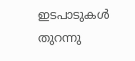ഇടപാടുകൾ തുറന്നു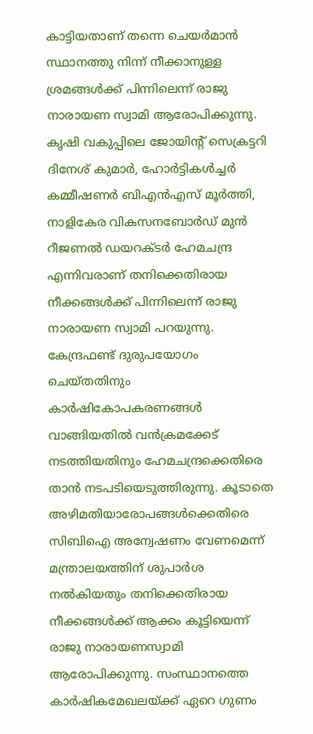കാട്ടിയതാണ് തന്നെ ചെയർമാൻ സ്ഥാനത്തു നിന്ന് നീക്കാനുള്ള ശ്രമങ്ങൾക്ക് പിന്നിലെന്ന് രാജു നാരായണ സ്വാമി ആരോപിക്കുന്നു. കൃഷി വകുപ്പിലെ ജോയിന്റ് സെക്രട്ടറി ദിനേശ് കുമാർ, ഹോർട്ടികൾച്ചർ കമ്മീഷണർ ബിഎൻഎസ് മൂർത്തി, നാളികേര വികസനബോർഡ് മുൻ റീജണൽ ഡയറക്ടർ ഹേമചന്ദ്ര എന്നിവരാണ് തനിക്കെതിരായ നീക്കങ്ങൾക്ക് പിന്നിലെന്ന് രാജു നാരായണ സ്വാമി പറയുന്നു. കേന്ദ്രഫണ്ട് ദുരുപയോഗം ചെയ്തതിനും കാർഷികോപകരണങ്ങൾ വാങ്ങിയതിൽ വൻക്രമക്കേട് നടത്തിയതിനും ഹേമചന്ദ്രക്കെതിരെ താൻ നടപടിയെടുത്തിരുന്നു. കൂടാതെ അഴിമതിയാരോപങ്ങൾക്കെതിരെ സിബിഐ അന്വേഷണം വേണമെന്ന് മന്ത്രാലയത്തിന് ശുപാർശ നൽകിയതും തനിക്കെതിരായ നീക്കങ്ങൾക്ക് ആക്കം കൂട്ടിയെന്ന് രാജു നാരായണസ്വാമി ആരോപിക്കുന്നു. സംസ്ഥാനത്തെ കാർഷികമേഖലയ്ക്ക് ഏറെ ഗുണം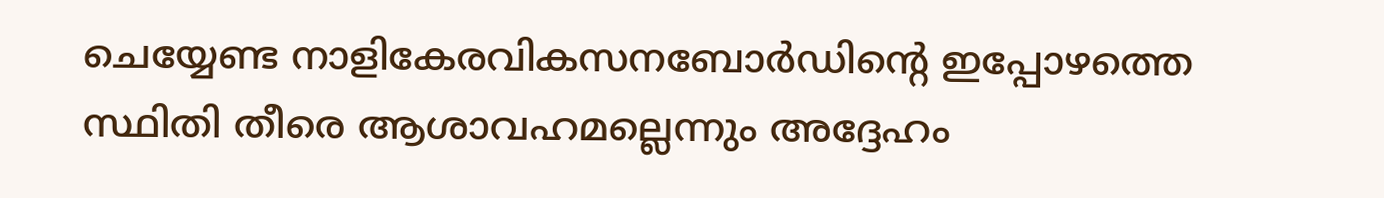ചെയ്യേണ്ട നാളികേരവികസനബോർഡിന്റെ ഇപ്പോഴത്തെ സ്ഥിതി തീരെ ആശാവഹമല്ലെന്നും അദ്ദേഹം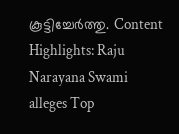കൂട്ടിച്ചേർത്തു. Content Highlights: Raju Narayana Swami alleges Top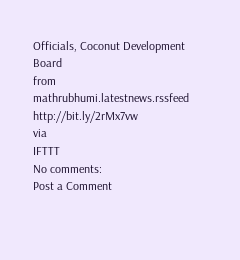Officials, Coconut Development Board
from mathrubhumi.latestnews.rssfeed http://bit.ly/2rMx7vw
via
IFTTT
No comments:
Post a Comment